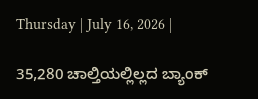Thursday | July 16, 2026 |

35,280 ಚಾಲ್ತಿಯಲ್ಲಿಲ್ಲದ ಬ್ಯಾಂಕ್‌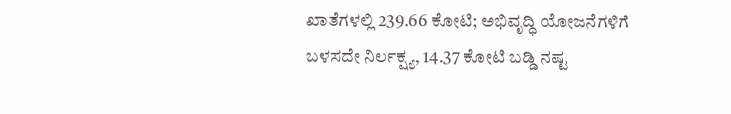ಖಾತೆಗಳಲ್ಲಿ 239.66 ಕೋಟಿ; ಅಭಿವೃದ್ಧಿ ಯೋಜನೆಗಳಿಗೆ ಬಳಸದೇ ನಿರ್ಲಕ್ಷ್ಯ, 14.37 ಕೋಟಿ ಬಡ್ಡಿ ನಷ್ಟ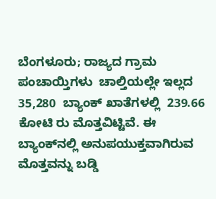ಬೆಂಗಳೂರು; ರಾಜ್ಯದ ಗ್ರಾಮ ಪಂಚಾಯ್ತಿಗಳು  ಚಾಲ್ತಿಯಲ್ಲೇ ಇಲ್ಲದ 35,280  ಬ್ಯಾಂಕ್‌ ಖಾತೆಗಳಲ್ಲಿ  239.66 ಕೋಟಿ ರು ಮೊತ್ತವಿಟ್ಟಿವೆ. ಈ ಬ್ಯಾಂಕ್‌ನಲ್ಲಿ ಅನುಪಯುಕ್ತವಾಗಿರುವ ಮೊತ್ತವನ್ನು ಬಡ್ಡಿ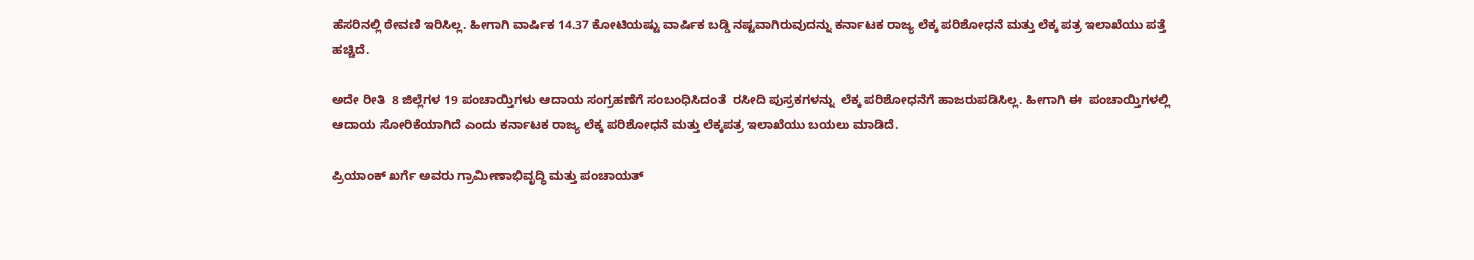ಹೆಸರಿನಲ್ಲಿ ಠೇವಣಿ ಇರಿಸಿಲ್ಲ. ಹೀಗಾಗಿ ವಾ‍ರ್ಷಿಕ 14.37 ಕೋಟಿಯಷ್ಟು ವಾರ್ಷಿಕ ಬಡ್ಡಿ ನಷ್ಟವಾಗಿರುವುದನ್ನು ಕರ್ನಾಟಕ ರಾಜ್ಯ ಲೆಕ್ಕ ಪರಿಶೋಧನೆ ಮತ್ತು ಲೆಕ್ಕ ಪತ್ರ ಇಲಾಖೆಯು ಪತ್ತೆ ಹಚ್ಚಿದೆ.

ಅದೇ ರೀತಿ  8 ಜಿಲ್ಲೆಗಳ 19 ಪಂಚಾಯ್ತಿಗಳು ಆದಾಯ ಸಂಗ್ರಹಣೆಗೆ ಸಂಬಂಧಿಸಿದಂತೆ  ರಸೀದಿ ಪುಸ್ರಕಗಳನ್ನು  ಲೆಕ್ಕ ಪರಿಶೋಧನೆಗೆ ಹಾಜರುಪಡಿಸಿಲ್ಲ. ಹೀಗಾಗಿ ಈ  ಪಂಚಾಯ್ತಿಗಳಲ್ಲಿ ಆದಾಯ ಸೋರಿಕೆಯಾಗಿದೆ ಎಂದು ಕರ್ನಾಟಕ ರಾಜ್ಯ ಲೆಕ್ಕ ಪರಿಶೋಧನೆ ಮತ್ತು ಲೆಕ್ಕಪತ್ರ ಇಲಾಖೆಯು ಬಯಲು ಮಾಡಿದೆ.

ಪ್ರಿಯಾಂಕ್ ಖರ್ಗೆ ಅವರು ಗ್ರಾಮೀಣಾಭಿವೃದ್ಧಿ ಮತ್ತು ಪಂಚಾಯತ್‌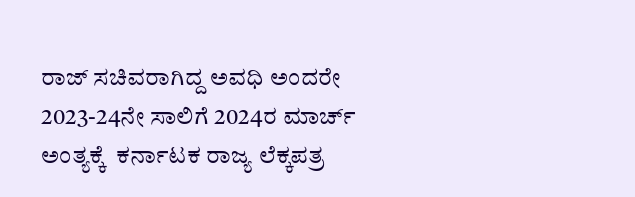ರಾಜ್‌ ಸಚಿವರಾಗಿದ್ದ ಅವಧಿ ಅಂದರೇ 2023-24ನೇ ಸಾಲಿಗೆ 2024ರ ಮಾರ್ಚ್‌ ಅಂತ್ಯಕ್ಕೆ  ಕರ್ನಾಟಕ ರಾಜ್ಯ ಲೆಕ್ಕಪತ್ರ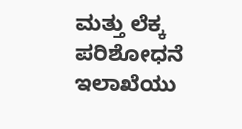ಮತ್ತು ಲೆಕ್ಕ ಪರಿಶೋಧನೆ ಇಲಾಖೆಯು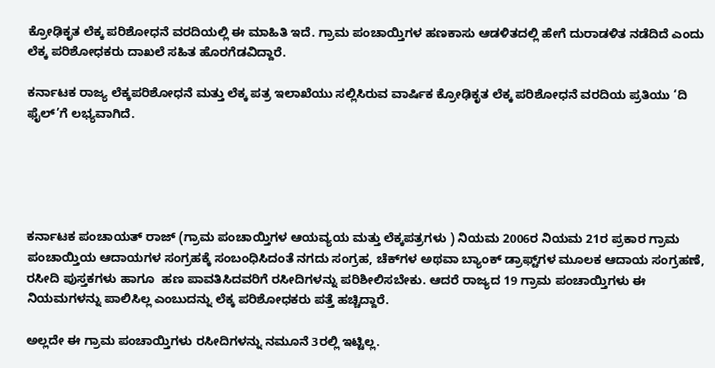ಕ್ರೋಢಿಕೃತ ಲೆಕ್ಕ ಪರಿಶೋಧನೆ ವರದಿಯಲ್ಲಿ ಈ ಮಾಹಿತಿ ಇದೆ. ಗ್ರಾಮ ಪಂಚಾಯ್ತಿಗಳ ಹಣಕಾಸು ಆಡಳಿತದಲ್ಲಿ ಹೇಗೆ ದುರಾಡಳಿತ ನಡೆದಿದೆ ಎಂದು ಲೆಕ್ಕ ಪರಿಶೋಧಕರು ದಾಖಲೆ ಸಹಿತ ಹೊರಗೆಡವಿದ್ದಾರೆ.

ಕರ್ನಾಟಕ ರಾಜ್ಯ ಲೆಕ್ಕಪರಿಶೋಧನೆ ಮತ್ತು ಲೆಕ್ಕ ಪತ್ರ ಇಲಾಖೆಯು ಸಲ್ಲಿಸಿರುವ ವಾರ್ಷಿಕ ಕ್ರೋಢಿಕೃತ ಲೆಕ್ಕ ಪರಿಶೋಧನೆ ವರದಿಯ ಪ್ರತಿಯು ‘ದಿ ಫೈಲ್‌’ಗೆ ಲಭ್ಯವಾಗಿದೆ.





ಕರ್ನಾಟಕ ಪಂಚಾಯತ್‌ ರಾಜ್‌ (ಗ್ರಾಮ ಪಂಚಾಯ್ತಿಗಳ ಆಯವ್ಯಯ ಮತ್ತು ಲೆಕ್ಕಪತ್ರಗಳು ) ನಿಯಮ 2006ರ ನಿಯಮ 21ರ ಪ್ರಕಾರ ಗ್ರಾಮ ಪಂಚಾಯ್ತಿಯ ಆದಾಯಗಳ ಸಂಗ್ರಹಕ್ಕೆ ಸಂಬಂಧಿಸಿದಂತೆ ನಗದು ಸಂಗ್ರಹ, ಚೆಕ್‌ಗಳ ಅಥವಾ ಬ್ಯಾಂಕ್‌ ಡ್ರಾಫ್ಟ್‌ಗಳ ಮೂಲಕ ಆದಾಯ ಸಂಗ್ರಹಣೆ, ರಸೀದಿ ಪುಸ್ತಕಗಳು ಹಾಗೂ  ಹಣ ಪಾವತಿಸಿದವರಿಗೆ ರಸೀದಿಗಳನ್ನು ಪರಿಶೀಲಿಸಬೇಕು. ಆದರೆ ರಾಜ್ಯದ 19 ಗ್ರಾಮ ಪಂಚಾಯ್ತಿಗಳು ಈ ನಿಯಮಗಳನ್ನು ಪಾಲಿಸಿಲ್ಲ ಎಂಬುದನ್ನು ಲೆಕ್ಕ ಪರಿಶೋಧಕರು ಪತ್ತೆ ಹಚ್ಚಿದ್ದಾರೆ.

ಅಲ್ಲದೇ ಈ ಗ್ರಾಮ ಪಂಚಾಯ್ತಿಗಳು ರಸೀದಿಗಳನ್ನು ನಮೂನೆ 3ರಲ್ಲಿ ಇಟ್ಟಿಲ್ಲ.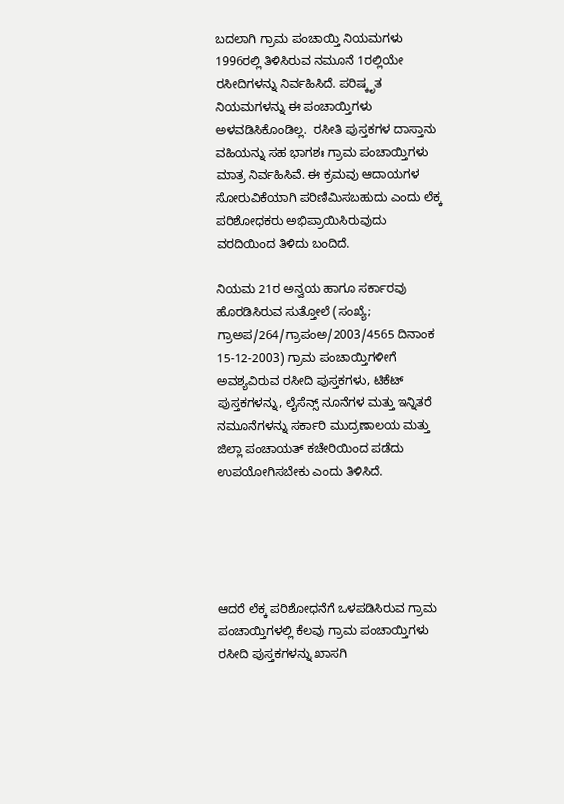ಬದಲಾಗಿ ಗ್ರಾಮ ಪಂಚಾಯ್ತಿ ನಿಯಮಗಳು 1996ರಲ್ಲಿ ತಿಳಿಸಿರುವ ನಮೂನೆ 1ರಲ್ಲಿಯೇ ರಸೀದಿಗಳನ್ನು ನಿರ್ವಹಿಸಿದೆ. ಪರಿಷ್ಕೃತ ನಿಯಮಗಳನ್ನು ಈ ಪಂಚಾಯ್ತಿಗಳು ಅಳವಡಿಸಿಕೊಂಡಿಲ್ಲ.  ರಸೀತಿ ಪುಸ್ತಕಗಳ ದಾಸ್ತಾನು ವಹಿಯನ್ನು ಸಹ ಭಾಗಶಃ ಗ್ರಾಮ ಪಂಚಾಯ್ತಿಗಳು ಮಾತ್ರ ನಿರ್ವಹಿಸಿವೆ. ಈ ಕ್ರಮವು ಆದಾಯಗಳ ಸೋರುವಿಕೆಯಾಗಿ ಪರಿಣಿಮಿಸಬಹುದು ಎಂದು ಲೆಕ್ಕ ಪರಿಶೋಧಕರು ಅಭಿಪ್ರಾಯಿಸಿರುವುದು ವರದಿಯಿಂದ ತಿಳಿದು ಬಂದಿದೆ.

ನಿಯಮ 21ರ ಅನ್ವಯ ಹಾಗೂ ಸರ್ಕಾರವು ಹೊರಡಿಸಿರುವ ಸುತ್ತೋಲೆ (ಸಂಖ್ಯೆ; ಗ್ರಾಅಪ/264/ಗ್ರಾಪಂಅ/2003/4565 ದಿನಾಂಕ 15-12-2003) ಗ್ರಾಮ ಪಂಚಾಯ್ತಿಗಳೀಗೆ ಅವಶ್ಯವಿರುವ ರಸೀದಿ ಪುಸ್ತಕಗಳು, ಟಿಕೆಟ್ ಪುಸ್ತಕಗಳನ್ನು, ಲೈಸೆನ್ಸ್‌ ನೂನೆಗಳ ಮತ್ತು ಇನ್ನಿತರೆ ನಮೂನೆಗಳನ್ನು ಸರ್ಕಾರಿ ಮುದ್ರಣಾಲಯ ಮತ್ತು ಜಿಲ್ಲಾ ಪಂಚಾಯತ್ ಕಚೇರಿಯಿಂದ ಪಡೆದು ಉಪಯೋಗಿಸಬೇಕು ಎಂದು ತಿಳಿಸಿದೆ.





ಆದರೆ ಲೆಕ್ಕ ಪರಿಶೋಧನೆಗೆ ಒಳಪಡಿಸಿರುವ ಗ್ರಾಮ ಪಂಚಾಯ್ತಿಗಳಲ್ಲಿ ಕೆಲವು ಗ್ರಾಮ ಪಂಚಾಯ್ತಿಗಳು ರಸೀದಿ ಪುಸ್ತಕಗಳನ್ನು ಖಾಸಗಿ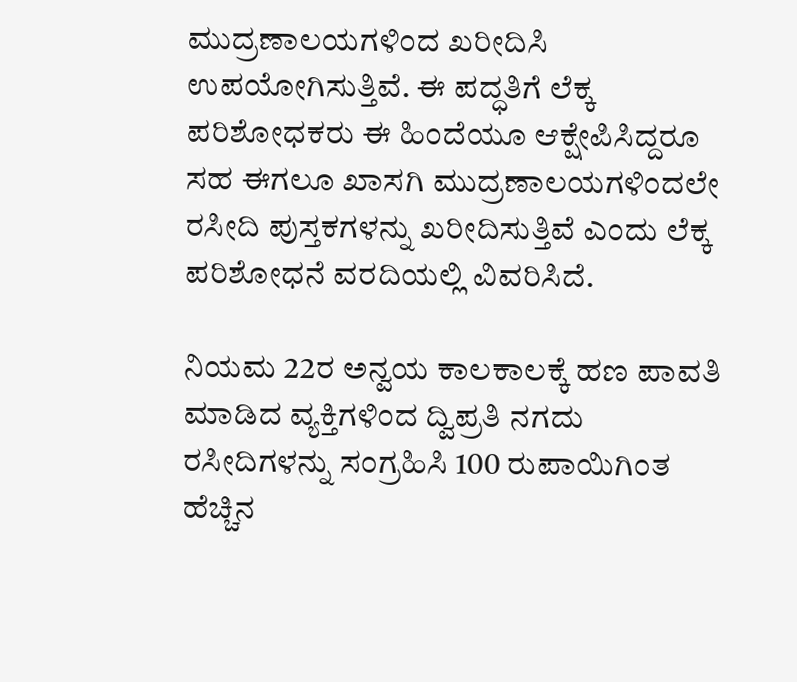ಮುದ್ರಣಾಲಯಗಳಿಂದ ಖರೀದಿಸಿ ಉಪಯೋಗಿಸುತ್ತಿವೆ. ಈ ಪದ್ಧತಿಗೆ ಲೆಕ್ಕ ಪರಿಶೋಧಕರು ಈ ಹಿಂದೆಯೂ ಆಕ್ಷೇಪಿಸಿದ್ದರೂ ಸಹ ಈಗಲೂ ಖಾಸಗಿ ಮುದ್ರಣಾಲಯಗಳಿಂದಲೇ ರಸೀದಿ ಪುಸ್ತಕಗಳನ್ನು ಖರೀದಿಸುತ್ತಿವೆ ಎಂದು ಲೆಕ್ಕ ಪರಿಶೋಧನೆ ವರದಿಯಲ್ಲಿ ವಿವರಿಸಿದೆ.

ನಿಯಮ 22ರ ಅನ್ವಯ ಕಾಲಕಾಲಕ್ಕೆ ಹಣ ಪಾವತಿ ಮಾಡಿದ ವ್ಯಕ್ತಿಗಳಿಂದ ದ್ವಿಪ್ರತಿ ನಗದು ರಸೀದಿಗಳನ್ನು ಸಂಗ್ರಹಿಸಿ 100 ರುಪಾಯಿಗಿಂತ ಹೆಚ್ಚಿನ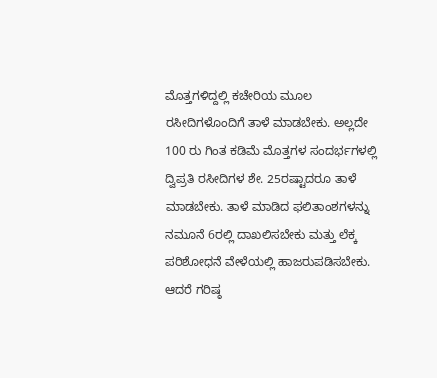ಮೊತ್ತಗಳಿದ್ದಲ್ಲಿ ಕಚೇರಿಯ ಮೂಲ ರಸೀದಿಗಳೊಂದಿಗೆ ತಾಳೆ ಮಾಡಬೇಕು. ಅಲ್ಲದೇ 100 ರು ಗಿಂತ ಕಡಿಮೆ ಮೊತ್ತಗಳ ಸಂದರ್ಭಗಳಲ್ಲಿ ದ್ವಿಪ್ರತಿ ರಸೀದಿಗಳ ಶೇ. 25ರಷ್ಟಾದರೂ ತಾಳೆ ಮಾಡಬೇಕು. ತಾಳೆ ಮಾಡಿದ ಫಲಿತಾಂಶಗಳನ್ನು ನಮೂನೆ 6ರಲ್ಲಿ ದಾಖಲಿಸಬೇಕು ಮತ್ತು ಲೆಕ್ಕ ಪರಿಶೋಧನೆ ವೇಳೆಯಲ್ಲಿ ಹಾಜರುಪಡಿಸಬೇಕು. ಆದರೆ ಗರಿಷ್ಠ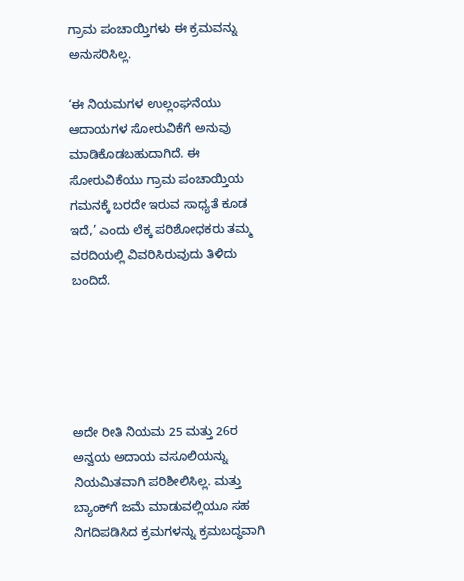ಗ್ರಾಮ ಪಂಚಾಯ್ತಿಗಳು ಈ ಕ್ರಮವನ್ನು ಅನುಸರಿಸಿಲ್ಲ.

‘ಈ ನಿಯಮಗಳ ಉಲ್ಲಂಘನೆಯು ಆದಾಯಗಳ ಸೋರುವಿಕೆಗೆ ಅನುವು ಮಾಡಿಕೊಡಬಹುದಾಗಿದೆ. ಈ ಸೋರುವಿಕೆಯು ಗ್ರಾಮ ಪಂಚಾಯ್ತಿಯ ಗಮನಕ್ಕೆ ಬರದೇ ಇರುವ ಸಾಧ್ಯತೆ ಕೂಡ ಇದೆ,’ ಎಂದು ಲೆಕ್ಕ ಪರಿಶೋಧಕರು ತಮ್ಮ ವರದಿಯಲ್ಲಿ ವಿವರಿಸಿರುವುದು ತಿಳಿದು ಬಂದಿದೆ.





ಅದೇ ರೀತಿ ನಿಯಮ 25 ಮತ್ತು 26ರ ಅನ್ವಯ ಅದಾಯ ವಸೂಲಿಯನ್ನು ನಿಯಮಿತವಾಗಿ ಪರಿಶೀಲಿಸಿಲ್ಲ. ಮತ್ತು ಬ್ಯಾಂಕ್‌ಗೆ ಜಮೆ ಮಾಡುವಲ್ಲಿಯೂ ಸಹ ನಿಗದಿಪಡಿಸಿದ ಕ್ರಮಗಳನ್ನು ಕ್ರಮಬದ್ಧವಾಗಿ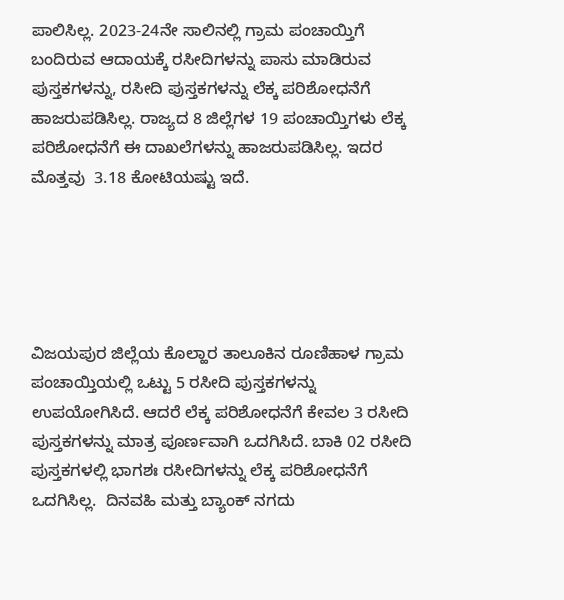ಪಾಲಿಸಿಲ್ಲ. 2023-24ನೇ ಸಾಲಿನಲ್ಲಿ ಗ್ರಾಮ ಪಂಚಾಯ್ತಿಗೆ ಬಂದಿರುವ ಆದಾಯಕ್ಕೆ ರಸೀದಿಗಳನ್ನು ಪಾಸು ಮಾಡಿರುವ ಪುಸ್ತಕಗಳನ್ನು, ರಸೀದಿ ಪುಸ್ತಕಗಳನ್ನು ಲೆಕ್ಕ ಪರಿಶೋಧನೆಗೆ ಹಾಜರುಪಡಿಸಿಲ್ಲ. ರಾಜ್ಯದ 8 ಜಿಲ್ಲೆಗಳ 19 ಪಂಚಾಯ್ತಿಗಳು ಲೆಕ್ಕ ಪರಿಶೋಧನೆಗೆ ಈ ದಾಖಲೆಗಳನ್ನು ಹಾಜರುಪಡಿಸಿಲ್ಲ. ಇದರ ಮೊತ್ತವು  3.18 ಕೋಟಿಯಷ್ಟು ಇದೆ.





ವಿಜಯಪುರ ಜಿಲ್ಲೆಯ ಕೊಲ್ಹಾರ ತಾಲೂಕಿನ ರೂಣಿಹಾಳ ಗ್ರಾಮ ಪಂಚಾಯ್ತಿಯಲ್ಲಿ ಒಟ್ಟು 5 ರಸೀದಿ ಪುಸ್ತಕಗಳನ್ನು ಉಪಯೋಗಿಸಿದೆ. ಆದರೆ ಲೆಕ್ಕ ಪರಿಶೋಧನೆಗೆ ಕೇವಲ 3 ರಸೀದಿ ಪುಸ್ತಕಗಳನ್ನು ಮಾತ್ರ ಪೂರ್ಣವಾಗಿ ಒದಗಿಸಿದೆ. ಬಾಕಿ 02 ರಸೀದಿ ಪುಸ್ತಕಗಳಲ್ಲಿ ಭಾಗಶಃ ರಸೀದಿಗಳನ್ನು ಲೆಕ್ಕ ಪರಿಶೋಧನೆಗೆ ಒದಗಿಸಿಲ್ಲ.  ದಿನವಹಿ ಮತ್ತು ಬ್ಯಾಂಕ್‌ ನಗದು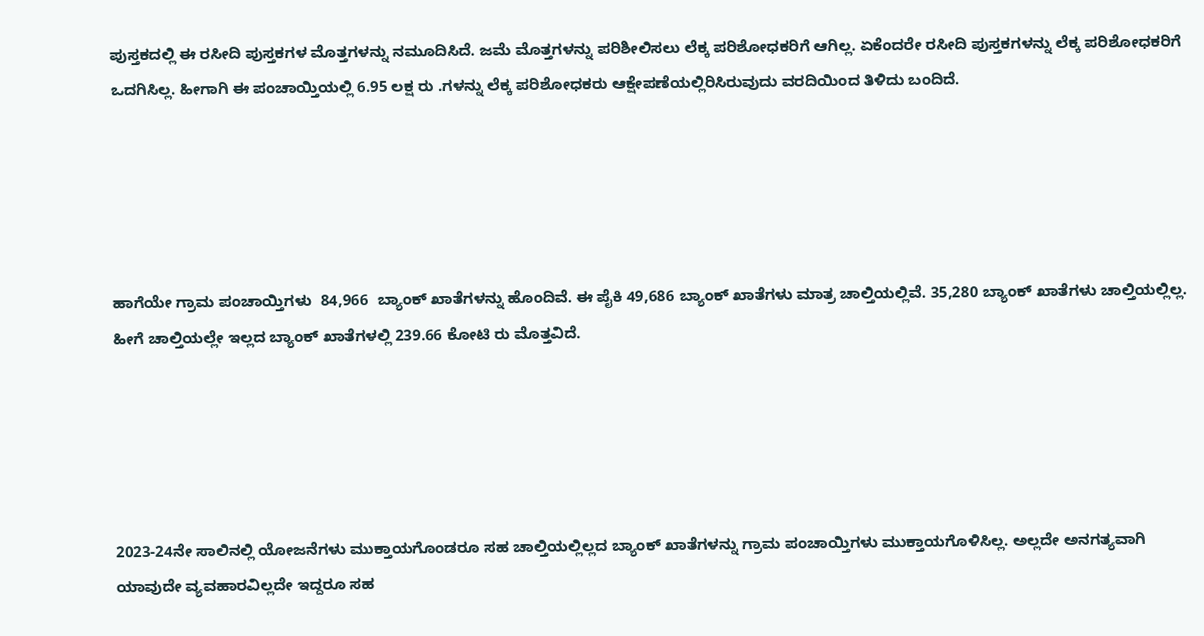ಪುಸ್ತಕದಲ್ಲಿ ಈ ರಸೀದಿ ಪುಸ್ತಕಗಳ ಮೊತ್ತಗಳನ್ನು ನಮೂದಿಸಿದೆ. ಜಮೆ ಮೊತ್ತಗಳನ್ನು ಪರಿಶೀಲಿಸಲು ಲೆಕ್ಕ ಪರಿಶೋಧಕರಿಗೆ ಆಗಿಲ್ಲ. ಏಕೆಂದರೇ ರಸೀದಿ ಪುಸ್ತಕಗಳನ್ನು ಲೆಕ್ಕ ಪರಿಶೋಧಕರಿಗೆ ಒದಗಿಸಿಲ್ಲ. ಹೀಗಾಗಿ ಈ ಪಂಚಾಯ್ತಿಯಲ್ಲಿ 6.95 ಲಕ್ಷ ರು .ಗಳನ್ನು ಲೆಕ್ಕ ಪರಿಶೋಧಕರು ಆಕ್ಷೇಪಣೆಯಲ್ಲಿರಿಸಿರುವುದು ವರದಿಯಿಂದ ತಿಳಿದು ಬಂದಿದೆ.





ಹಾಗೆಯೇ ಗ್ರಾಮ ಪಂಚಾಯ್ತಿಗಳು  84,966  ಬ್ಯಾಂಕ್‌ ಖಾತೆಗಳನ್ನು ಹೊಂದಿವೆ. ಈ ಪೈಕಿ 49,686 ಬ್ಯಾಂಕ್‌ ಖಾತೆಗಳು ಮಾತ್ರ ಚಾಲ್ತಿಯಲ್ಲಿವೆ. 35,280 ಬ್ಯಾಂಕ್‌ ಖಾತೆಗಳು ಚಾಲ್ತಿಯಲ್ಲಿಲ್ಲ. ಹೀಗೆ ಚಾಲ್ತಿಯಲ್ಲೇ ಇಲ್ಲದ ಬ್ಯಾಂಕ್‌ ಖಾತೆಗಳಲ್ಲಿ 239.66 ಕೋಟಿ ರು ಮೊತ್ತವಿದೆ.





2023-24ನೇ ಸಾಲಿನಲ್ಲಿ ಯೋಜನೆಗಳು ಮುಕ್ತಾಯಗೊಂಡರೂ ಸಹ ಚಾಲ್ತಿಯಲ್ಲಿಲ್ಲದ ಬ್ಯಾಂಕ್‌ ಖಾತೆಗಳನ್ನು ಗ್ರಾಮ ಪಂಚಾಯ್ತಿಗಳು ಮುಕ್ತಾಯಗೊಳಿಸಿಲ್ಲ. ಅಲ್ಲದೇ ಅನಗತ್ಯವಾಗಿ ಯಾವುದೇ ವ್ಯವಹಾರವಿಲ್ಲದೇ ಇದ್ದರೂ ಸಹ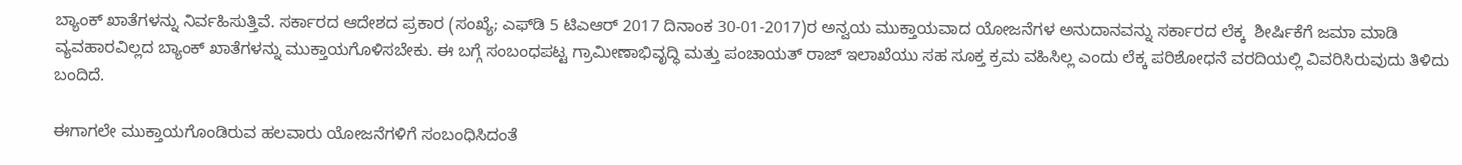ಬ್ಯಾಂಕ್‌ ಖಾತೆಗಳನ್ನು ನಿರ್ವಹಿಸುತ್ತಿವೆ. ಸರ್ಕಾರದ ಆದೇಶದ ಪ್ರಕಾರ (ಸಂಖ್ಯೆ; ಎಫ್‌ಡಿ 5 ಟಿಎಆರ್ 2017 ದಿನಾಂಕ 30-01-2017)ರ ಅನ್ವಯ ಮುಕ್ತಾಯವಾದ ಯೋಜನೆಗಳ ಅನುದಾನವನ್ನು ಸರ್ಕಾರದ ಲೆಕ್ಕ  ಶೀರ್ಷಿಕೆಗೆ ಜಮಾ ಮಾಡಿ ವ್ಯವಹಾರವಿಲ್ಲದ ಬ್ಯಾಂಕ್‌ ಖಾತೆಗಳನ್ನು ಮುಕ್ತಾಯಗೊಳಿಸಬೇಕು. ಈ ಬಗ್ಗೆ ಸಂಬಂಧಪಟ್ಟ ಗ್ರಾಮೀಣಾಭಿವೃದ್ಧಿ ಮತ್ತು ಪಂಚಾಯತ್‌ ರಾಜ್‌ ಇಲಾಖೆಯು ಸಹ ಸೂಕ್ತ ಕ್ರಮ ವಹಿಸಿಲ್ಲ ಎಂದು ಲೆಕ್ಕ ಪರಿಶೋಧನೆ ವರದಿಯಲ್ಲಿ ವಿವರಿಸಿರುವುದು ತಿಳಿದು ಬಂದಿದೆ.

ಈಗಾಗಲೇ ಮುಕ್ತಾಯಗೊಂಡಿರುವ ಹಲವಾರು ಯೋಜನೆಗಳಿಗೆ ಸಂಬಂಧಿಸಿದಂತೆ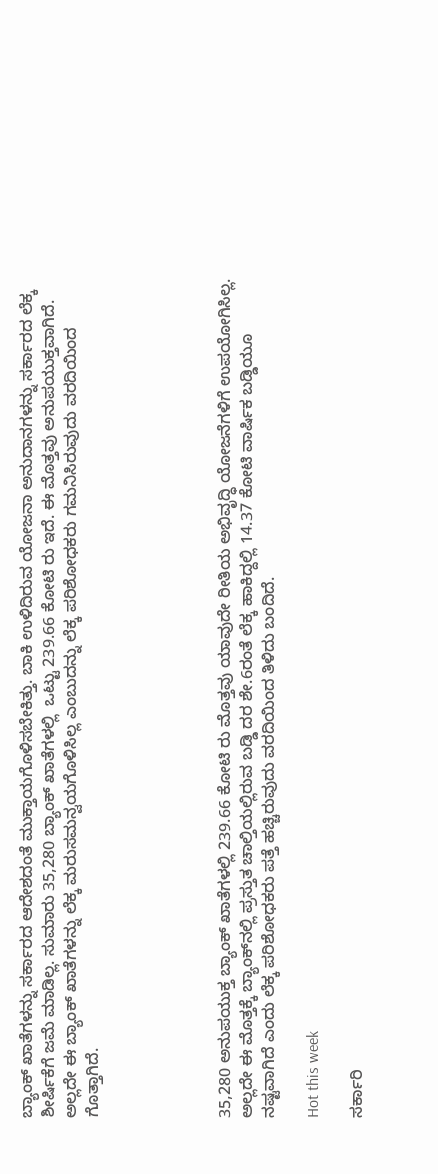ಬ್ಯಾಂಕ್‌ ಖಾತೆಗಳನ್ನು ಸರ್ಕಾರದ ಆದೇಶದಂತೆ ಮುಕ್ತಾಯಗೊಳಿಸಬೇಕಿತ್ತು. ಬಾಕಿ ಉಳಿದಿರುವ ಯೋಜನಾ ಅನುದಾನಗಳನ್ನು ಸರ್ಕಾರದ ಲೆಕ್ಕ ಶೀರ್ಷಿಕೆಗೆ ಜಮೆ ಮಾಡಿಲ್ಲ. ಸುಮಾರು 35,280 ಬ್ಯಾಂಕ್‌ ಖಾತೆಗಳಲ್ಲಿ  ಒಟ್ಟು 239.66 ಕೋಟಿ ರು ಇದೆ. ಈ ಮೊತ್ತವು ಅನುಪಯುಕ್ತವಾಗಿದೆ. ಅಲ್ಲದೇ ಈ ಬ್ಯಾಂಕ್‌ ಖಾತೆಗಳನ್ನು ಲೆಕ್ಕ ಮರುಸಮನ್ವಯಗೊಳಿಸಿಲ್ಲ ಎಂಬುದನ್ನು ಲೆಕ್ಕ ಪರಿಶೋಧಕರು ಗಮನಿಸಿರುವುದು ವರದಿಯಿಂದ ಗೊತ್ತಾಗಿದೆ.





35,280 ಅನುಪಯುಕ್ತ ಬ್ಯಾಂಕ್ ಖಾತೆಗಳಲ್ಲಿ 239.66 ಕೋಟಿ ರು ಮೊತ್ತವು ಯಾವುದೇ ರೀತಿಯ ಅಭಿವೃದ್ಧಿ ಯೋಜನೆಗಳಿಗೆ ಉಪಯೋಗಿಸಿಲ್ಲ. ಅಲ್ಲದೇ ಈ ಮೊತ್ತಕ್ಕೆ ಬ್ಯಾಂಕ್‌ನಲ್ಲಿ ಪ್ರಸ್ತುತ ಚಾಲ್ತಿಯಲ್ಲಿರುವ ಬಡ್ಡಿ ದರ ಶೇ.6ರಂತೆ ಲೆಕ್ಕ ಹಾಕಿದ್ದಲ್ಲಿ 14.37 ಕೋಟಿ ವಾರ್ಷಿಕ ಬಡ್ಡಿಯೂ ನಷ್ಟವಾಗಿದೆ ಎಂದು ಲೆಕ್ಕ ಪರಿಶೋಧಕರು ಪತ್ತೆ ಹಚ್ಚಿರುವುದು ವರದಿಯಿಂದ ತಿಳಿದು ಬಂದಿದೆ.

Hot this week

ಸರ್ಕಾರಿ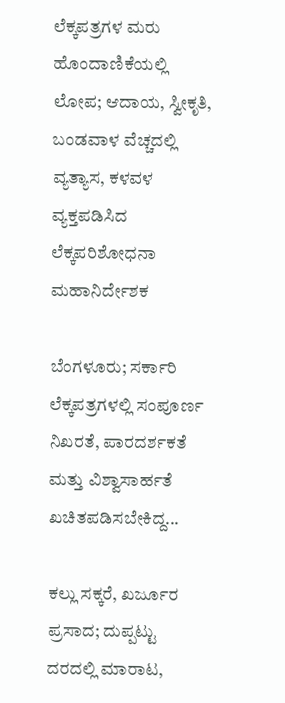ಲೆಕ್ಕಪತ್ರಗಳ ಮರು ಹೊಂದಾಣಿಕೆಯಲ್ಲಿ ಲೋಪ; ಆದಾಯ, ಸ್ವೀಕೃತಿ, ಬಂಡವಾಳ ವೆಚ್ಚದಲ್ಲಿ ವ್ಯತ್ಯಾಸ, ಕಳವಳ ವ್ಯಕ್ತಪಡಿಸಿದ ಲೆಕ್ಕಪರಿಶೋಧನಾ ಮಹಾನಿರ್ದೇಶಕ

ಬೆಂಗಳೂರು; ಸರ್ಕಾರಿ ಲೆಕ್ಕಪತ್ರಗಳಲ್ಲಿ ಸಂಪೂರ್ಣ ನಿಖರತೆ, ಪಾರದರ್ಶಕತೆ ಮತ್ತು ವಿಶ್ವಾಸಾರ್ಹತೆ ಖಚಿತಪಡಿಸಬೇಕಿದ್ದ...

ಕಲ್ಲು ಸಕ್ಕರೆ, ಖರ್ಜೂರ ಪ್ರಸಾದ; ದುಪ್ಪಟ್ಟು ದರದಲ್ಲಿ ಮಾರಾಟ,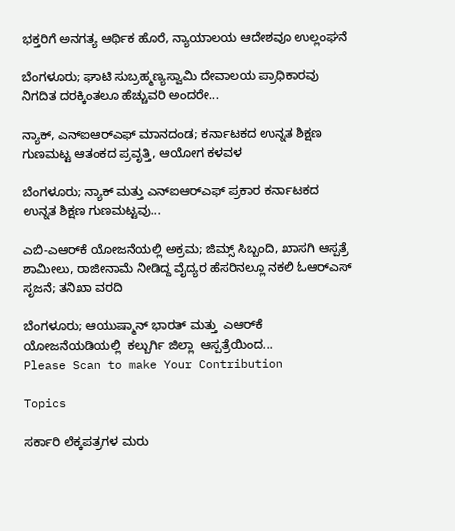ಭಕ್ತರಿಗೆ ಅನಗತ್ಯ ಆರ್ಥಿಕ ಹೊರೆ, ನ್ಯಾಯಾಲಯ ಆದೇಶವೂ ಉಲ್ಲಂಘನೆ

ಬೆಂಗಳೂರು; ಘಾಟಿ ಸುಬ್ರಹ್ಮಣ್ಯಸ್ವಾಮಿ ದೇವಾಲಯ ಪ್ರಾಧಿಕಾರವು ನಿಗದಿತ ದರಕ್ಕಿಂತಲೂ ಹೆಚ್ಚುವರಿ ಅಂದರೇ...

ನ್ಯಾಕ್‌, ಎನ್‌ಐಆರ್‍‌ಎಫ್‌ ಮಾನದಂಡ; ಕರ್ನಾಟಕದ ಉನ್ನತ ಶಿಕ್ಷಣ ಗುಣಮಟ್ಟ ಆತಂಕದ ಪ್ರವೃತ್ತಿ, ಆಯೋಗ ಕಳವಳ

ಬೆಂಗಳೂರು; ನ್ಯಾಕ್‌ ಮತ್ತು ಎನ್‌ಐಆರ್‍‌ಎಫ್‌ ಪ್ರಕಾರ ಕರ್ನಾಟಕದ ಉನ್ನತ ಶಿಕ್ಷಣ ಗುಣಮಟ್ಟವು...

ಎಬಿ-ಎಆರ್‍‌ಕೆ ಯೋಜನೆಯಲ್ಲಿ ಅಕ್ರಮ; ಜಿಮ್ಸ್‌ ಸಿಬ್ಬಂದಿ, ಖಾಸಗಿ ಆಸ್ಪತ್ರೆ ಶಾಮೀಲು, ರಾಜೀನಾಮೆ ನೀಡಿದ್ದ ವೈದ್ಯರ ಹೆಸರಿನಲ್ಲೂ ನಕಲಿ ಓಆರ್‍‌ಎಸ್‌ ಸೃಜನೆ; ತನಿಖಾ ವರದಿ

ಬೆಂಗಳೂರು; ಆಯುಷ್ಮಾನ್‌ ಭಾರತ್ ಮತ್ತು  ಎಆರ್‍‌ಕೆ ಯೋಜನೆಯಡಿಯಲ್ಲಿ  ಕಲ್ಬುರ್ಗಿ ಜಿಲ್ಲಾ  ಆಸ್ಪತ್ರೆಯಿಂದ...
Please Scan to make Your Contribution

Topics

ಸರ್ಕಾರಿ ಲೆಕ್ಕಪತ್ರಗಳ ಮರು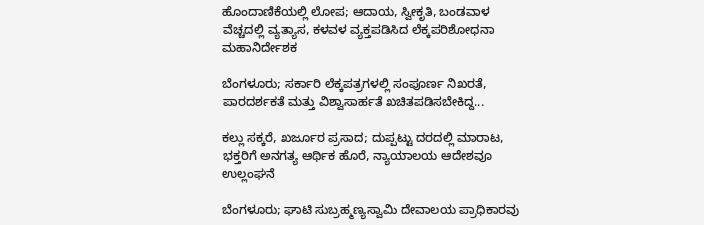ಹೊಂದಾಣಿಕೆಯಲ್ಲಿ ಲೋಪ; ಆದಾಯ, ಸ್ವೀಕೃತಿ, ಬಂಡವಾಳ ವೆಚ್ಚದಲ್ಲಿ ವ್ಯತ್ಯಾಸ, ಕಳವಳ ವ್ಯಕ್ತಪಡಿಸಿದ ಲೆಕ್ಕಪರಿಶೋಧನಾ ಮಹಾನಿರ್ದೇಶಕ

ಬೆಂಗಳೂರು; ಸರ್ಕಾರಿ ಲೆಕ್ಕಪತ್ರಗಳಲ್ಲಿ ಸಂಪೂರ್ಣ ನಿಖರತೆ, ಪಾರದರ್ಶಕತೆ ಮತ್ತು ವಿಶ್ವಾಸಾರ್ಹತೆ ಖಚಿತಪಡಿಸಬೇಕಿದ್ದ...

ಕಲ್ಲು ಸಕ್ಕರೆ, ಖರ್ಜೂರ ಪ್ರಸಾದ; ದುಪ್ಪಟ್ಟು ದರದಲ್ಲಿ ಮಾರಾಟ, ಭಕ್ತರಿಗೆ ಅನಗತ್ಯ ಆರ್ಥಿಕ ಹೊರೆ, ನ್ಯಾಯಾಲಯ ಆದೇಶವೂ ಉಲ್ಲಂಘನೆ

ಬೆಂಗಳೂರು; ಘಾಟಿ ಸುಬ್ರಹ್ಮಣ್ಯಸ್ವಾಮಿ ದೇವಾಲಯ ಪ್ರಾಧಿಕಾರವು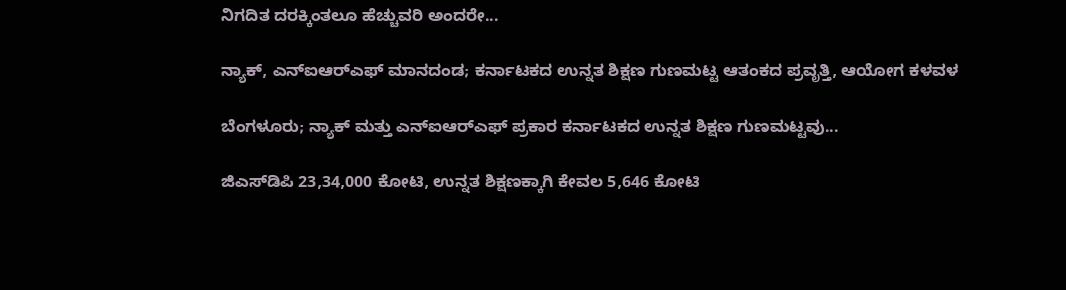ನಿಗದಿತ ದರಕ್ಕಿಂತಲೂ ಹೆಚ್ಚುವರಿ ಅಂದರೇ...

ನ್ಯಾಕ್‌, ಎನ್‌ಐಆರ್‍‌ಎಫ್‌ ಮಾನದಂಡ; ಕರ್ನಾಟಕದ ಉನ್ನತ ಶಿಕ್ಷಣ ಗುಣಮಟ್ಟ ಆತಂಕದ ಪ್ರವೃತ್ತಿ, ಆಯೋಗ ಕಳವಳ

ಬೆಂಗಳೂರು; ನ್ಯಾಕ್‌ ಮತ್ತು ಎನ್‌ಐಆರ್‍‌ಎಫ್‌ ಪ್ರಕಾರ ಕರ್ನಾಟಕದ ಉನ್ನತ ಶಿಕ್ಷಣ ಗುಣಮಟ್ಟವು...

ಜಿಎಸ್‌ಡಿಪಿ 23,34,000 ಕೋಟಿ, ಉನ್ನತ ಶಿಕ್ಷಣಕ್ಕಾಗಿ ಕೇವಲ 5,646 ಕೋಟಿ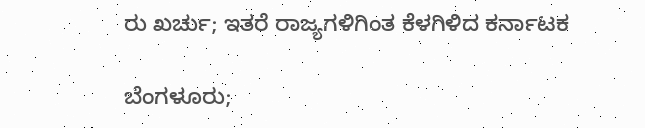ರು ಖರ್ಚು; ಇತರೆ ರಾಜ್ಯಗಳಿಗಿಂತ ಕೆಳಗಿಳಿದ ಕರ್ನಾಟಕ

ಬೆಂಗಳೂರು;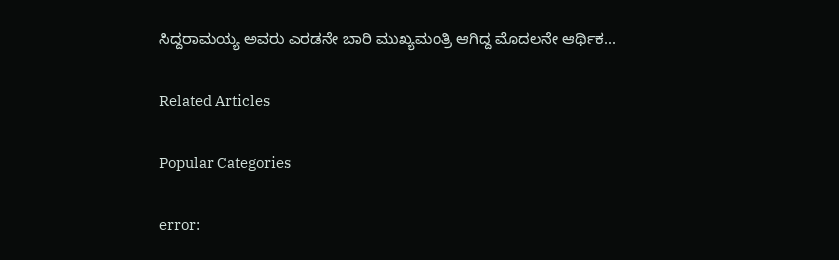ಸಿದ್ದರಾಮಯ್ಯ ಅವರು ಎರಡನೇ ಬಾರಿ ಮುಖ್ಯಮಂತ್ರಿ ಆಗಿದ್ದ ಮೊದಲನೇ ಆರ್ಥಿಕ...

Related Articles

Popular Categories

error: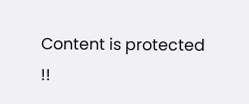Content is protected !!